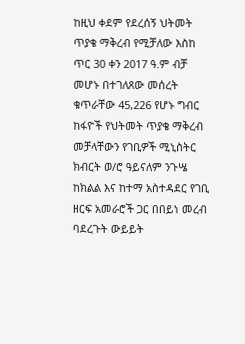ከዚህ ቀደም የደረሰኝ ህትመት ጥያቄ ማቅረብ የሚቻለው እስከ ጥር 30 ቀን 2017 ዓ.ም ብቻ መሆኑ በተገለጸው መሰረት ቁጥራቸው 45,226 የሆኑ ግብር ከፋዮች የህትመት ጥያቄ ማቅረብ መቻላቸውን የገቢዎች ሚኒስትር ክብርት ወ/ሮ ዓይናለም ንጉሤ ከክልል እና ከተማ አስተዳደር የገቢ ዘርፍ አመራሮች ጋር በበይነ መረብ ባደረጉት ውይይት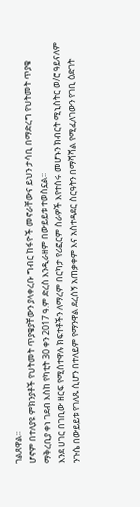ገልጸዋል፡፡
ሆኖም በተለያዩ ምክንያቶች የህትመት ጥያቄያቸውን ያላቀረቡ ግብር ከፋዮች መኖራቸውና ይህን ታሳቢ በማድረግ የህትመት ጥያቄ ማቅረቢያ ቀነ ገደብ እስከ የካቲት 30 ቀን 2017 ዓ.ም ድረስ እንዲራዘም በውይይቱ ተወስኗል፡፡
እንደ ሀገር በገቢው ዘርፍ የሚሰተዋሉ ክፍተቶችን ለማረም በርካታ የሪፎርም ስራዎች እየተሰሩ መሆኑን ክብርት ሚኒስትር ወ/ሮ ዓይናለም ንጉሴ በውይይቱ የገለጹ ሲሆን በተለይም የማንዋል ደረሰኝ አጠቃቀም እና አስተዳደር ስርዓትን በማሻሻል የሚፈለገውን የገቢ ዕድገት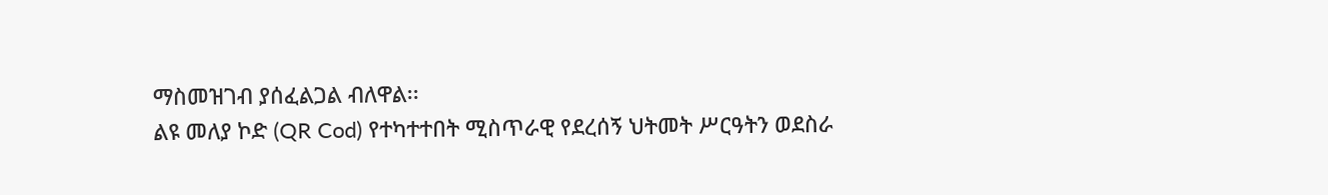ማስመዝገብ ያሰፈልጋል ብለዋል፡፡
ልዩ መለያ ኮድ (QR Cod) የተካተተበት ሚስጥራዊ የደረሰኝ ህትመት ሥርዓትን ወደስራ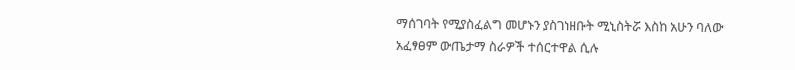ማሰገባት የሚያስፈልግ መሆኑን ያስገነዘቡት ሚኒስትሯ እስከ አሁን ባለው አፈፃፀም ውጤታማ ስራዎች ተሰርተዋል ሲሉ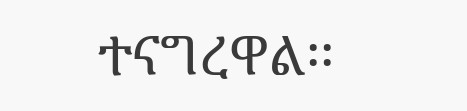ተናግረዋል፡፡